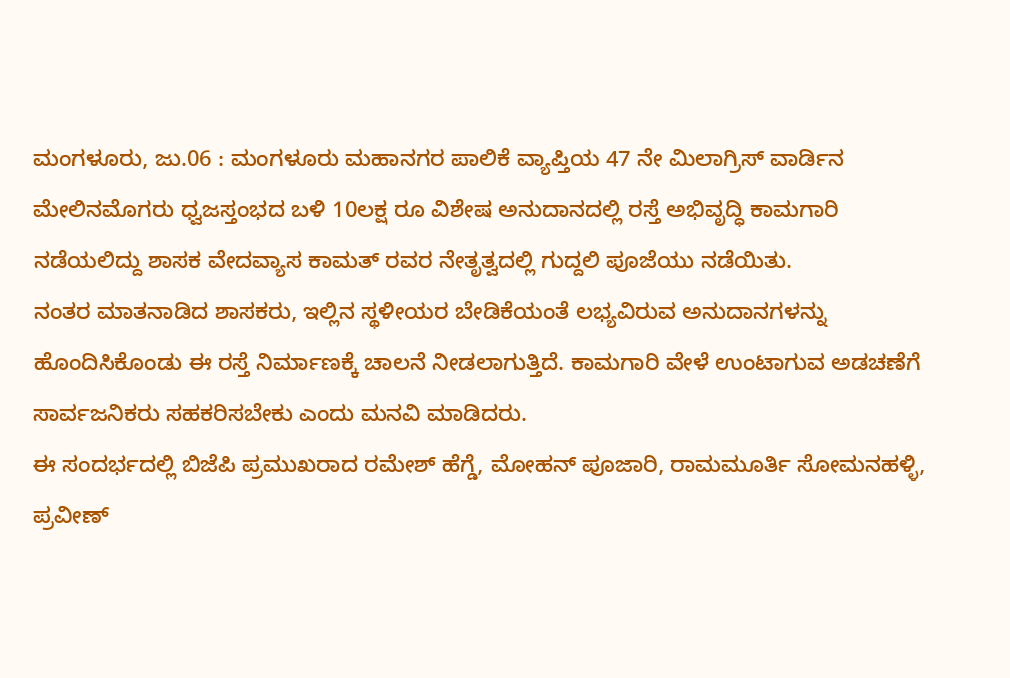ಮಂಗಳೂರು, ಜು.06 : ಮಂಗಳೂರು ಮಹಾನಗರ ಪಾಲಿಕೆ ವ್ಯಾಪ್ತಿಯ 47 ನೇ ಮಿಲಾಗ್ರಿಸ್ ವಾರ್ಡಿನ ಮೇಲಿನಮೊಗರು ಧ್ವಜಸ್ತಂಭದ ಬಳಿ 10ಲಕ್ಷ ರೂ ವಿಶೇಷ ಅನುದಾನದಲ್ಲಿ ರಸ್ತೆ ಅಭಿವೃದ್ಧಿ ಕಾಮಗಾರಿ ನಡೆಯಲಿದ್ದು ಶಾಸಕ ವೇದವ್ಯಾಸ ಕಾಮತ್ ರವರ ನೇತೃತ್ವದಲ್ಲಿ ಗುದ್ದಲಿ ಪೂಜೆಯು ನಡೆಯಿತು.
ನಂತರ ಮಾತನಾಡಿದ ಶಾಸಕರು, ಇಲ್ಲಿನ ಸ್ಥಳೀಯರ ಬೇಡಿಕೆಯಂತೆ ಲಭ್ಯವಿರುವ ಅನುದಾನಗಳನ್ನು ಹೊಂದಿಸಿಕೊಂಡು ಈ ರಸ್ತೆ ನಿರ್ಮಾಣಕ್ಕೆ ಚಾಲನೆ ನೀಡಲಾಗುತ್ತಿದೆ. ಕಾಮಗಾರಿ ವೇಳೆ ಉಂಟಾಗುವ ಅಡಚಣೆಗೆ ಸಾರ್ವಜನಿಕರು ಸಹಕರಿಸಬೇಕು ಎಂದು ಮನವಿ ಮಾಡಿದರು.
ಈ ಸಂದರ್ಭದಲ್ಲಿ ಬಿಜೆಪಿ ಪ್ರಮುಖರಾದ ರಮೇಶ್ ಹೆಗ್ಡೆ, ಮೋಹನ್ ಪೂಜಾರಿ, ರಾಮಮೂರ್ತಿ ಸೋಮನಹಳ್ಳಿ, ಪ್ರವೀಣ್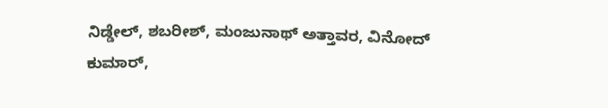ನಿಡ್ಡೇಲ್, ಶಬರೀಶ್, ಮಂಜುನಾಥ್ ಅತ್ತಾವರ, ವಿನೋದ್ ಕುಮಾರ್,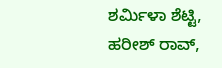ಶರ್ಮಿಳಾ ಶೆಟ್ಟಿ, ಹರೀಶ್ ರಾವ್,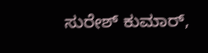ಸುರೇಶ್ ಕುಮಾರ್,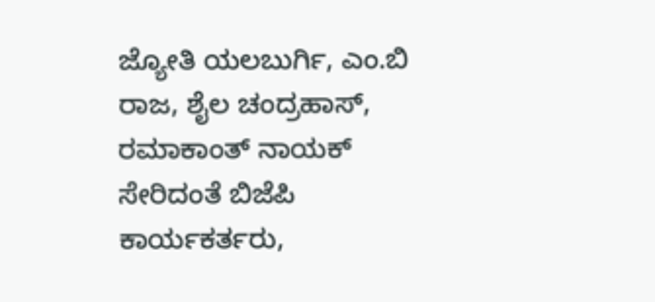ಜ್ಯೋತಿ ಯಲಬುರ್ಗಿ, ಎಂ.ಬಿ ರಾಜ, ಶೈಲ ಚಂದ್ರಹಾಸ್, ರಮಾಕಾಂತ್ ನಾಯಕ್ ಸೇರಿದಂತೆ ಬಿಜೆಪಿ ಕಾರ್ಯಕರ್ತರು,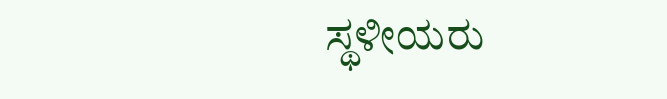ಸ್ಥಳೀಯರು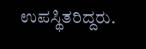ಉಪಸ್ಥಿತರಿದ್ದರು.